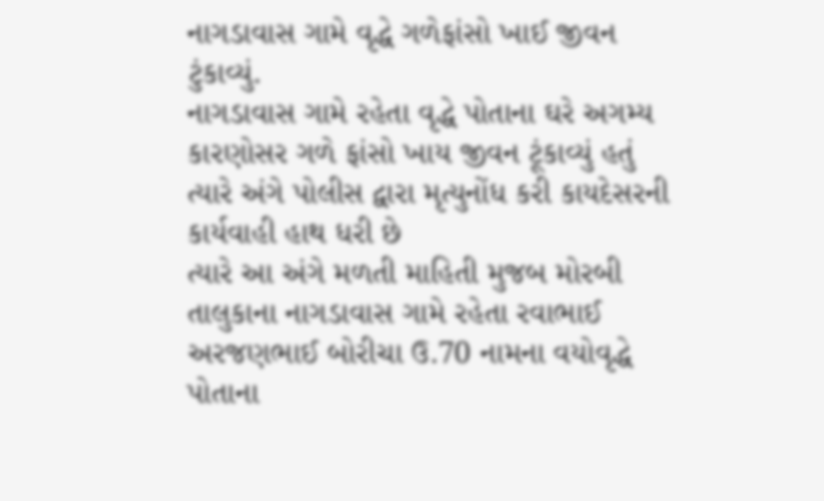નાગડાવાસ ગામે વૃદ્ધે ગળેફાંસો ખાઈ જીવન ટુંકાવ્યું.
નાગડાવાસ ગામે રહેતા વૃદ્ધે પોતાના ઘરે અગમ્ય કારણોસર ગળે ફાંસો ખાય જીવન ટૂંકાવ્યું હતું ત્યારે અંગે પોલીસ દ્વારા મૃત્યુનોંધ કરી કાયદેસરની કાર્યવાહી હાથ ધરી છે
ત્યારે આ અંગે મળતી માહિતી મુજબ મોરબી તાલુકાના નાગડાવાસ ગામે રહેતા રવાભાઈ અરજણભાઈ બોરીચા ઉ.70 નામના વયોવૃદ્ધે પોતાના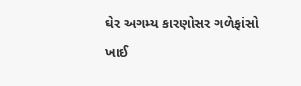ઘેર અગમ્ય કારણોસર ગળેફાંસો ખાઈ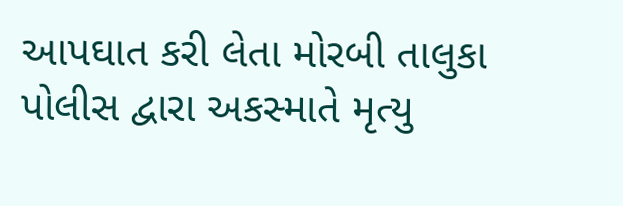આપઘાત કરી લેતા મોરબી તાલુકા પોલીસ દ્વારા અકસ્માતે મૃત્યુ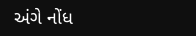અંગે નોંધ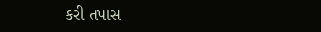કરી તપાસ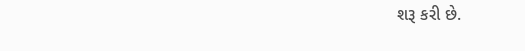શરૂ કરી છે.